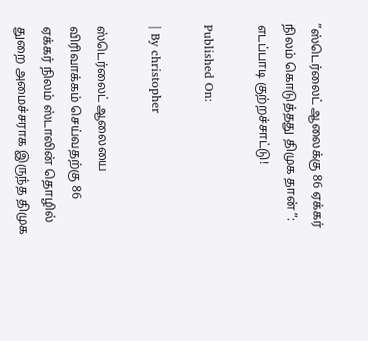”ஸ்டெர்லைட் ஆலைக்கு 86 ஏக்கர் நிலம் கொடுத்தது திமுக தான் ”: எடப்பாடி குற்றச்சாட்டு!

Published On:

| By christopher

ஸ்டெர்லைட் ஆலையை விரிவாக்கம் செய்வதற்கு 86 ஏக்கர் நிலம் ஸ்டாலின் தொழில் துறை அமைச்சராக இருந்த திமுக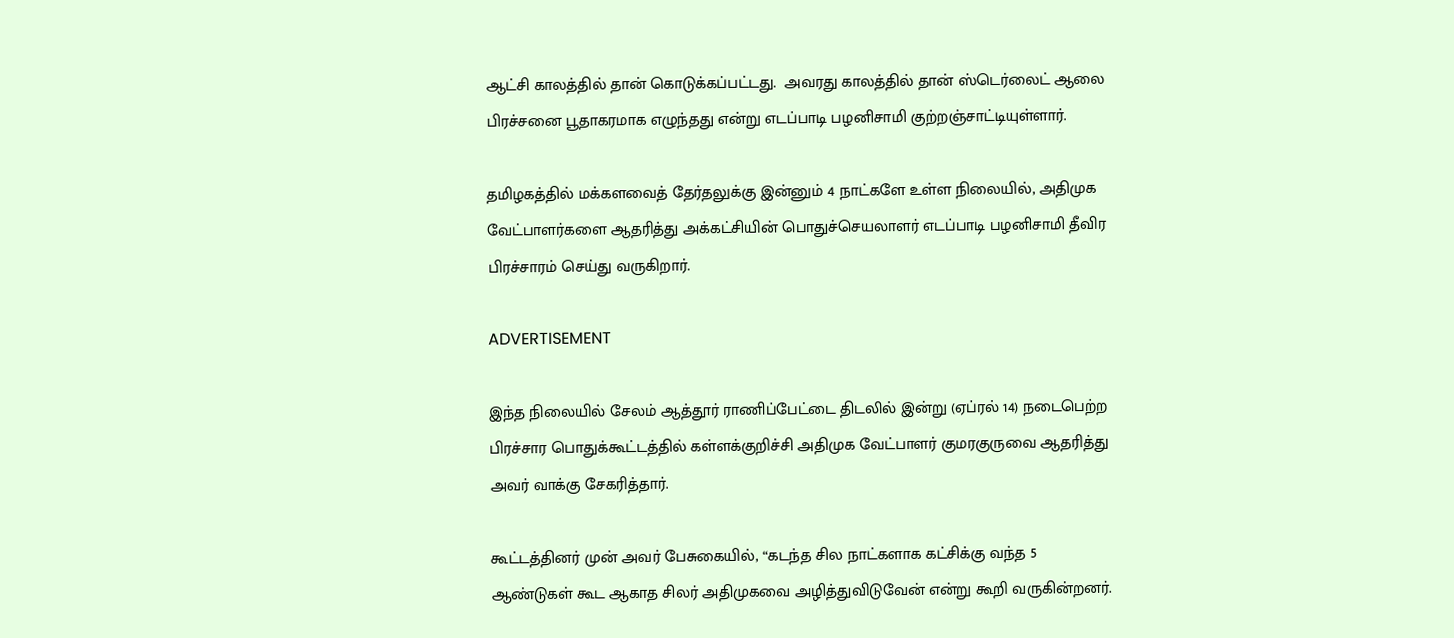ஆட்சி காலத்தில் தான் கொடுக்கப்பட்டது.  அவரது காலத்தில் தான் ஸ்டெர்லைட் ஆலை பிரச்சனை பூதாகரமாக எழுந்தது என்று எடப்பாடி பழனிசாமி குற்றஞ்சாட்டியுள்ளார்.

தமிழகத்தில் மக்களவைத் தேர்தலுக்கு இன்னும் 4 நாட்களே உள்ள நிலையில், அதிமுக வேட்பாளர்களை ஆதரித்து அக்கட்சியின் பொதுச்செயலாளர் எடப்பாடி பழனிசாமி தீவிர பிரச்சாரம் செய்து வருகிறார்.

ADVERTISEMENT

இந்த நிலையில் சேலம் ஆத்தூர் ராணிப்பேட்டை திடலில் இன்று (ஏப்ரல் 14) நடைபெற்ற பிரச்சார பொதுக்கூட்டத்தில் கள்ளக்குறிச்சி அதிமுக வேட்பாளர் குமரகுருவை ஆதரித்து அவர் வாக்கு சேகரித்தார்.

கூட்டத்தினர் முன் அவர் பேசுகையில், “கடந்த சில நாட்களாக கட்சிக்கு வந்த 5 ஆண்டுகள் கூட ஆகாத சிலர் அதிமுகவை அழித்துவிடுவேன் என்று கூறி வருகின்றனர்.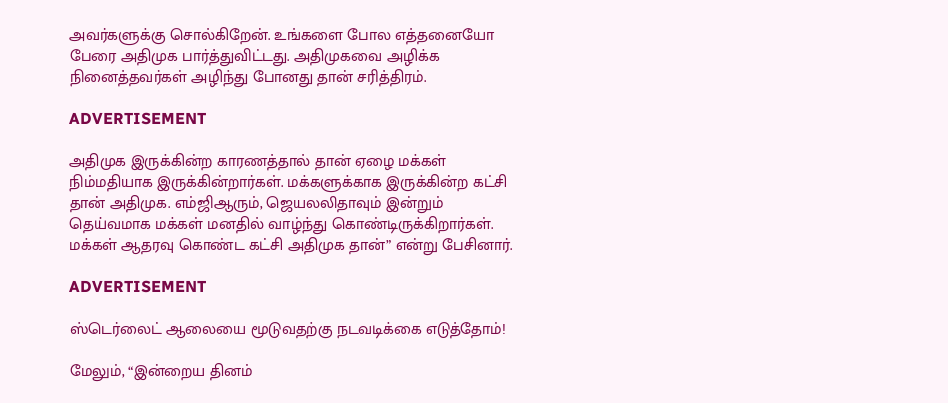அவர்களுக்கு சொல்கிறேன். உங்களை போல எத்தனையோ பேரை அதிமுக பார்த்துவிட்டது. அதிமுகவை அழிக்க நினைத்தவர்கள் அழிந்து போனது தான் சரித்திரம்.

ADVERTISEMENT

அதிமுக இருக்கின்ற காரணத்தால் தான் ஏழை மக்கள் நிம்மதியாக இருக்கின்றார்கள். மக்களுக்காக இருக்கின்ற கட்சி தான் அதிமுக. எம்ஜிஆரும், ஜெயலலிதாவும் இன்றும் தெய்வமாக மக்கள் மனதில் வாழ்ந்து கொண்டிருக்கிறார்கள். மக்கள் ஆதரவு கொண்ட கட்சி அதிமுக தான்” என்று பேசினார்.

ADVERTISEMENT

ஸ்டெர்லைட் ஆலையை மூடுவதற்கு நடவடிக்கை எடுத்தோம்!

மேலும், “இன்றைய தினம்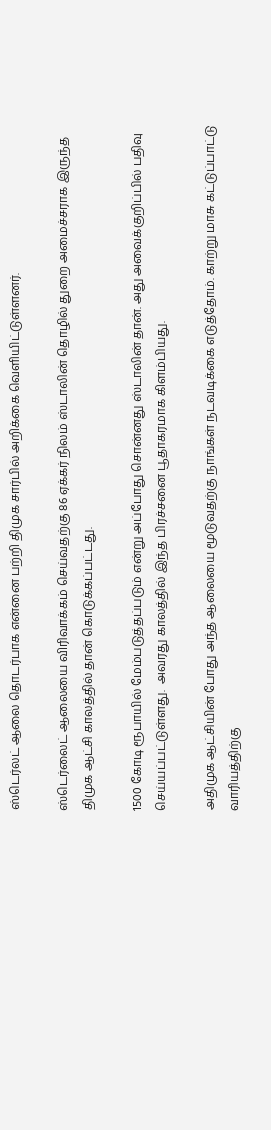ஸ்டெர்லட் ஆலை தொடர்பாக என்னை பற்றி திமுக சார்பில் அறிக்கை வெளியிட்டுள்ளனர்.

ஸ்டெர்லைட் ஆலையை விரிவாக்கம் செய்வதற்கு 86 ஏக்கர் நிலம் ஸ்டாலின் தொழில் துறை அமைச்சராக இருந்த திமுக ஆட்சி காலத்தில் தான் கொடுக்கப்பட்டது.

1500 கோடி ரூபாயில் மேம்படுத்தப்படும் என்று அப்போது சொன்னது ஸ்டாலின் தான். அது அவைக்குறிப்பில் பதிவு செய்யப்பட்டுள்ளது.  அவரது காலத்தில் இந்த பிரச்சனை பூதாகரமாக கிளம்பியது.

அதிமுக ஆட்சியின் போது அந்த ஆலையை மூடுவதற்கு நாங்கள் நடவடிக்கை எடுத்தோம். காற்று மாசு கட்டுப்பாட்டு வாரியத்திற்கு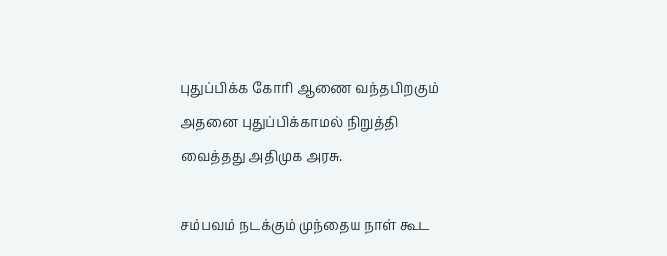புதுப்பிக்க கோரி ஆணை வந்தபிறகும் அதனை புதுப்பிக்காமல் நிறுத்தி வைத்தது அதிமுக அரசு.

சம்பவம் நடக்கும் முந்தைய நாள் கூட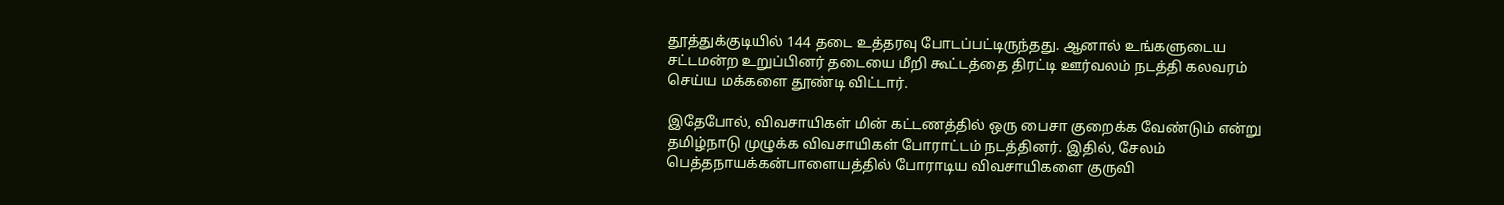தூத்துக்குடியில் 144 தடை உத்தரவு போடப்பட்டிருந்தது. ஆனால் உங்களுடைய சட்டமன்ற உறுப்பினர் தடையை மீறி கூட்டத்தை திரட்டி ஊர்வலம் நடத்தி கலவரம் செய்ய மக்களை தூண்டி விட்டார்.

இதேபோல், விவசாயிகள் மின் கட்டணத்தில் ஒரு பைசா குறைக்க வேண்டும் என்று தமிழ்நாடு முழுக்க விவசாயிகள் போராட்டம் நடத்தினர். இதில், சேலம் பெத்தநாயக்கன்பாளையத்தில் போராடிய விவசாயிகளை குருவி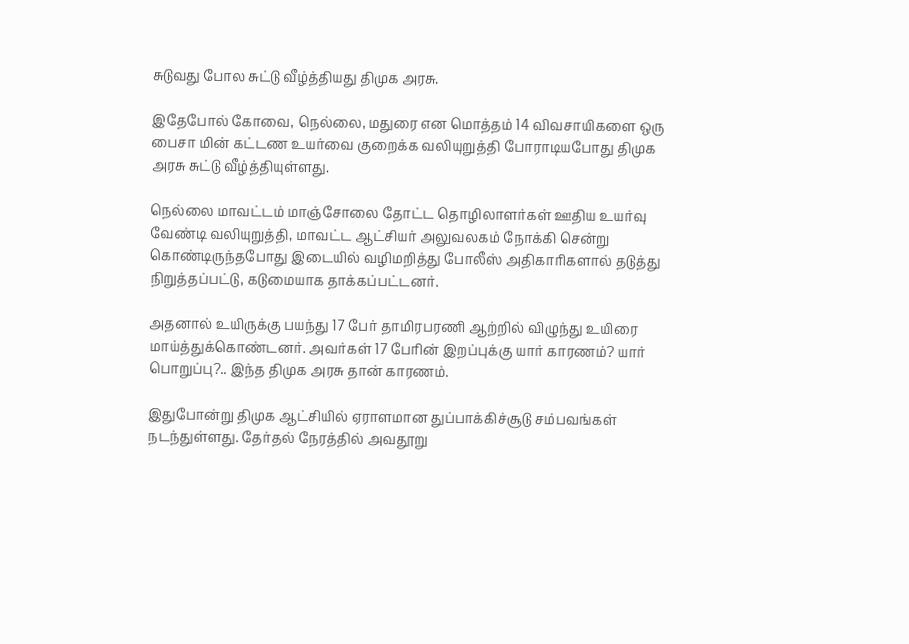சுடுவது போல சுட்டு வீழ்த்தியது திமுக அரசு.

இதேபோல் கோவை, நெல்லை, மதுரை என மொத்தம் 14 விவசாயிகளை ஒரு பைசா மின் கட்டண உயர்வை குறைக்க வலியுறுத்தி போராடியபோது திமுக அரசு சுட்டு வீழ்த்தியுள்ளது.

நெல்லை மாவட்டம் மாஞ்சோலை தோட்ட தொழிலாளர்கள் ஊதிய உயர்வு வேண்டி வலியுறுத்தி, மாவட்ட ஆட்சியர் அலுவலகம் நோக்கி சென்று கொண்டிருந்தபோது இடையில் வழிமறித்து போலீஸ் அதிகாரிகளால் தடுத்து நிறுத்தப்பட்டு, கடுமையாக தாக்கப்பட்டனர்.

அதனால் உயிருக்கு பயந்து 17 பேர் தாமிரபரணி ஆற்றில் விழுந்து உயிரை மாய்த்துக்கொண்டனர். அவர்கள் 17 பேரின் இறப்புக்கு யார் காரணம்? யார் பொறுப்பு?.. இந்த திமுக அரசு தான் காரணம்.

இதுபோன்று திமுக ஆட்சியில் ஏராளமான துப்பாக்கிச்சூடு சம்பவங்கள் நடந்துள்ளது. தேர்தல் நேரத்தில் அவதூறு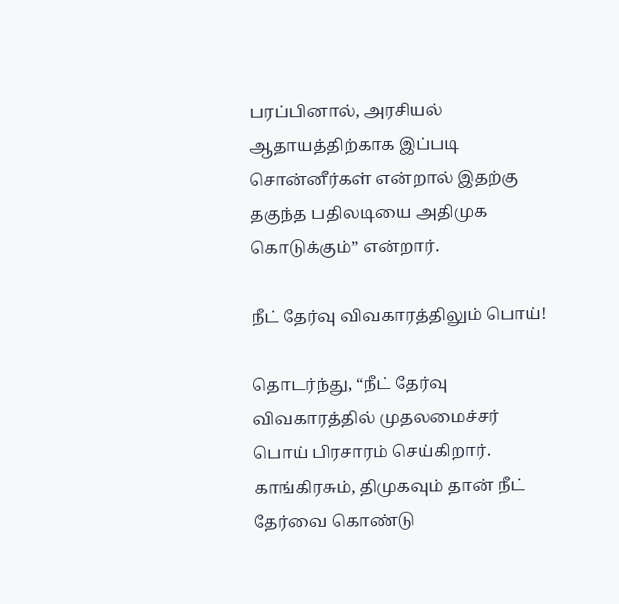பரப்பினால், அரசியல் ஆதாயத்திற்காக இப்படி சொன்னீர்கள் என்றால் இதற்கு தகுந்த பதிலடியை அதிமுக கொடுக்கும்” என்றார்.

நீட் தேர்வு விவகாரத்திலும் பொய்!

தொடர்ந்து, “நீட் தேர்வு விவகாரத்தில் முதலமைச்சர் பொய் பிரசாரம் செய்கிறார். காங்கிரசும், திமுகவும் தான் நீட் தேர்வை கொண்டு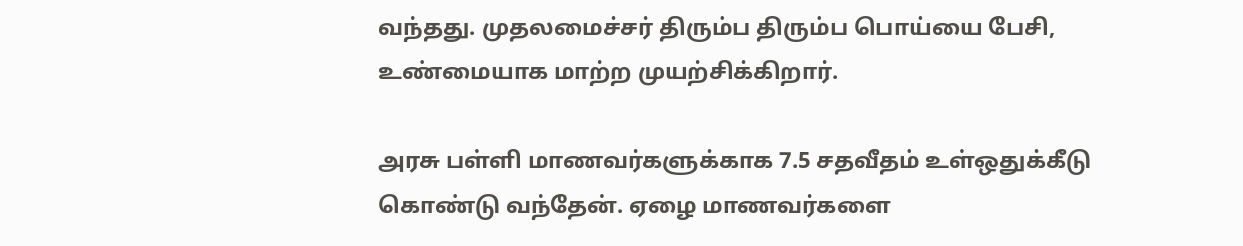வந்தது. முதலமைச்சர் திரும்ப திரும்ப பொய்யை பேசி, உண்மையாக மாற்ற முயற்சிக்கிறார்.

அரசு பள்ளி மாணவர்களுக்காக 7.5 சதவீதம் உள்ஒதுக்கீடு கொண்டு வந்தேன். ஏழை மாணவர்களை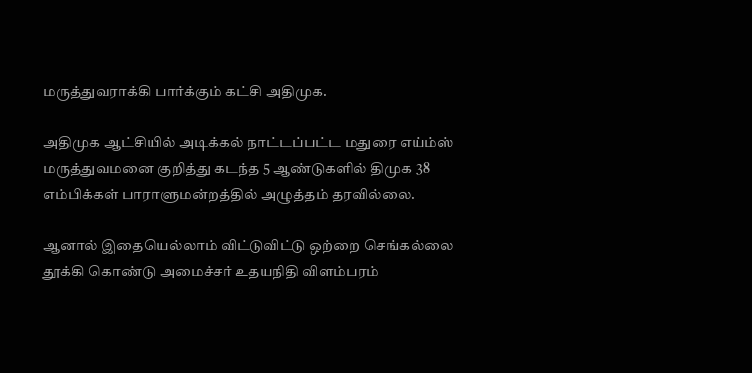மருத்துவராக்கி பார்க்கும் கட்சி அதிமுக.

அதிமுக ஆட்சியில் அடிக்கல் நாட்டப்பட்ட மதுரை எய்ம்ஸ் மருத்துவமனை குறித்து கடந்த 5 ஆண்டுகளில் திமுக 38 எம்பிக்கள் பாராளுமன்றத்தில் அழுத்தம் தரவில்லை.

ஆனால் இதையெல்லாம் விட்டுவிட்டு ஒற்றை செங்கல்லை தூக்கி கொண்டு அமைச்சர் உதயநிதி விளம்பரம்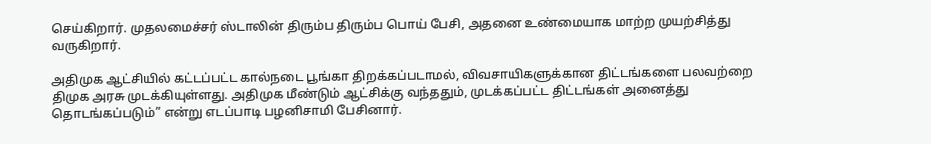செய்கிறார். முதலமைச்சர் ஸ்டாலின் திரும்ப திரும்ப பொய் பேசி, அதனை உண்மையாக மாற்ற முயற்சித்து வருகிறார்.

அதிமுக ஆட்சியில் கட்டப்பட்ட கால்நடை பூங்கா திறக்கப்படாமல், விவசாயிகளுக்கான திட்டங்களை பலவற்றை திமுக அரசு முடக்கியுள்ளது. அதிமுக மீண்டும் ஆட்சிக்கு வந்ததும், முடக்கப்பட்ட திட்டங்கள் அனைத்து தொடங்கப்படும்” என்று எடப்பாடி பழனிசாமி பேசினார்.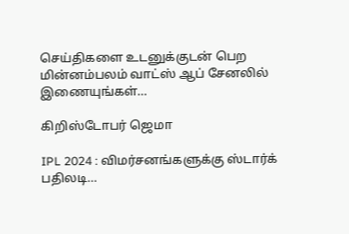செய்திகளை உடனுக்குடன் பெற மின்னம்பலம் வாட்ஸ் ஆப் சேனலில் இணையுங்கள்…

கிறிஸ்டோபர் ஜெமா

IPL 2024 : விமர்சனங்களுக்கு ஸ்டார்க் பதிலடி…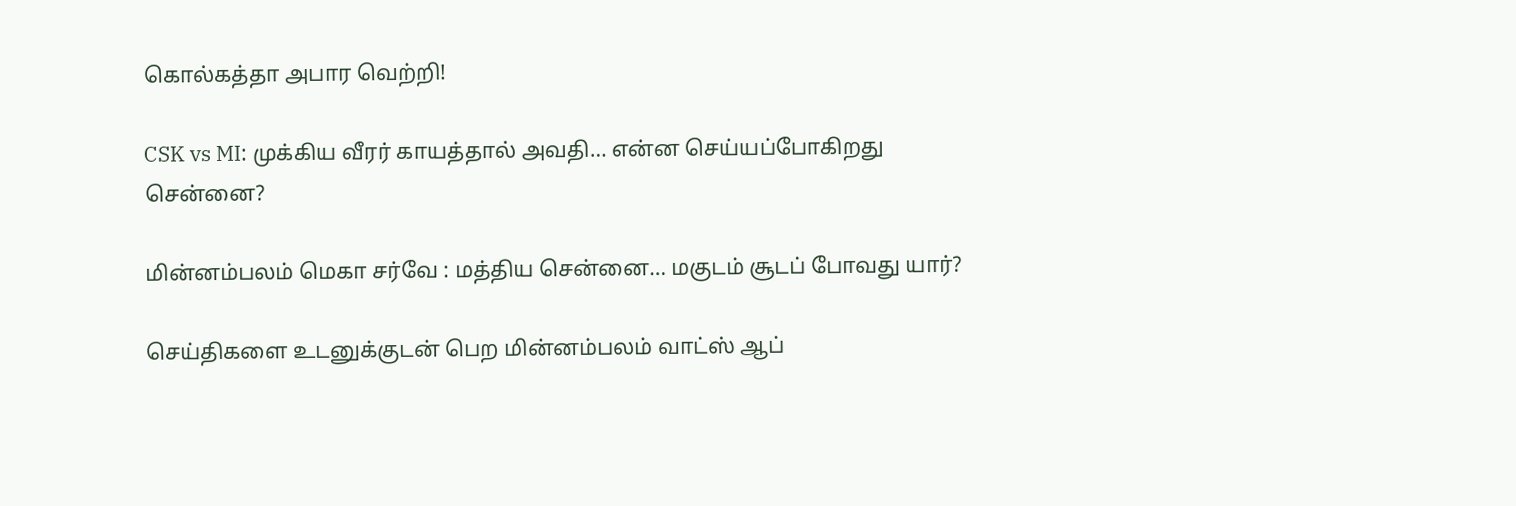கொல்கத்தா அபார வெற்றி!

CSK vs MI: முக்கிய வீரர் காயத்தால் அவதி… என்ன செய்யப்போகிறது சென்னை?

மின்னம்பலம் மெகா சர்வே : மத்திய சென்னை… மகுடம் சூடப் போவது யார்?

செய்திகளை உடனுக்குடன் பெற மின்னம்பலம் வாட்ஸ் ஆப்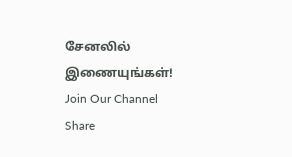சேனலில் இணையுங்கள்!
Join Our Channel
Share